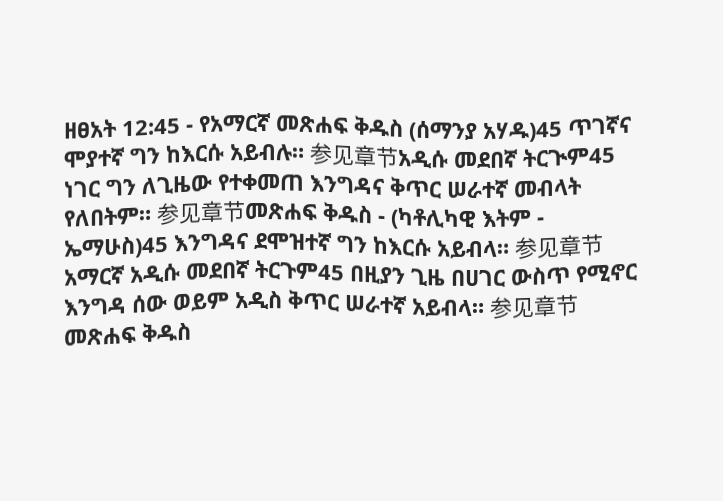ዘፀአት 12:45 - የአማርኛ መጽሐፍ ቅዱስ (ሰማንያ አሃዱ)45 ጥገኛና ሞያተኛ ግን ከእርሱ አይብሉ። 参见章节አዲሱ መደበኛ ትርጒም45 ነገር ግን ለጊዜው የተቀመጠ እንግዳና ቅጥር ሠራተኛ መብላት የለበትም። 参见章节መጽሐፍ ቅዱስ - (ካቶሊካዊ እትም - ኤማሁስ)45 እንግዳና ደሞዝተኛ ግን ከእርሱ አይብላ። 参见章节አማርኛ አዲሱ መደበኛ ትርጉም45 በዚያን ጊዜ በሀገር ውስጥ የሚኖር እንግዳ ሰው ወይም አዲስ ቅጥር ሠራተኛ አይብላ። 参见章节መጽሐፍ ቅዱስ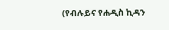(የብሉይና የሐዲስ ኪዳን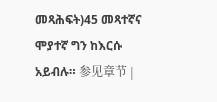መጻሕፍት)45 መጻተኛና ሞያተኛ ግን ከእርሱ አይብሉ። 参见章节 |